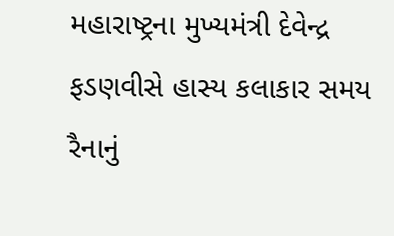મહારાષ્ટ્રના મુખ્યમંત્રી દેવેન્દ્ર ફડણવીસે હાસ્ય કલાકાર સમય રૈનાનું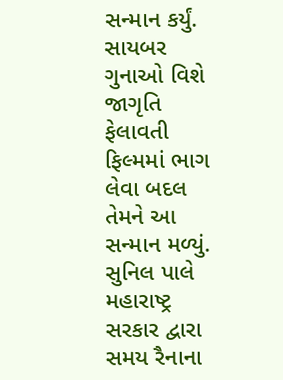સન્માન કર્યું. સાયબર ગુનાઓ વિશે જાગૃતિ ફેલાવતી ફિલ્મમાં ભાગ લેવા બદલ તેમને આ સન્માન મળ્યું. સુનિલ પાલે મહારાષ્ટ્ર સરકાર દ્વારા સમય રૈનાના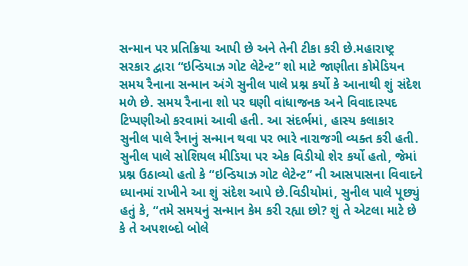સન્માન પર પ્રતિક્રિયા આપી છે અને તેની ટીકા કરી છે.મહારાષ્ટ્ર સરકાર દ્વારા “ઇન્ડિયાઝ ગોટ લેટેન્ટ” શો માટે જાણીતા કોમેડિયન સમય રૈનાના સન્માન અંગે સુનીલ પાલે પ્રશ્ન કર્યો કે આનાથી શું સંદેશ મળે છે. સમય રૈનાના શો પર ઘણી વાંધાજનક અને વિવાદાસ્પદ ટિપ્પણીઓ કરવામાં આવી હતી. આ સંદર્ભમાં, હાસ્ય કલાકાર સુનીલ પાલે રૈનાનું સન્માન થવા પર ભારે નારાજગી વ્યક્ત કરી હતી.
સુનીલ પાલે સોશિયલ મીડિયા પર એક વિડીયો શેર કર્યો હતો, જેમાં પ્રશ્ન ઉઠાવ્યો હતો કે “ઇન્ડિયાઝ ગોટ લેટેન્ટ” ની આસપાસના વિવાદને ધ્યાનમાં રાખીને આ શું સંદેશ આપે છે.વિડીયોમાં, સુનીલ પાલે પૂછ્યું હતું કે, “તમે સમયનું સન્માન કેમ કરી રહ્યા છો? શું તે એટલા માટે છે કે તે અપશબ્દો બોલે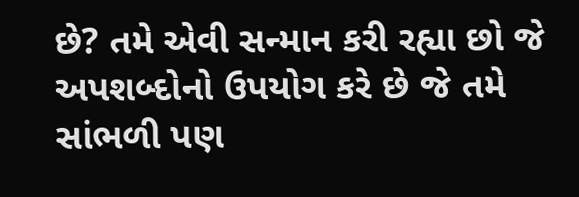છે? તમે એવી સન્માન કરી રહ્યા છો જે અપશબ્દોનો ઉપયોગ કરે છે જે તમે સાંભળી પણ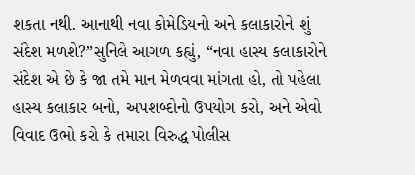શકતા નથી. આનાથી નવા કોમેડિયનો અને કલાકારોને શું સંદેશ મળશે?”સુનિલે આગળ કહ્યું, “નવા હાસ્ય કલાકારોને સંદેશ એ છે કે જા તમે માન મેળવવા માંગતા હો, તો પહેલા હાસ્ય કલાકાર બનો, અપશબ્દોનો ઉપયોગ કરો, અને એવો વિવાદ ઉભો કરો કે તમારા વિરુદ્ધ પોલીસ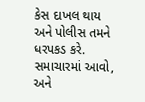કેસ દાખલ થાય અને પોલીસ તમને ધરપકડ કરે. સમાચારમાં આવો, અને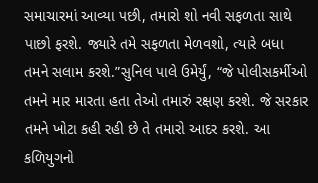સમાચારમાં આવ્યા પછી, તમારો શો નવી સફળતા સાથે પાછો ફરશે. જ્યારે તમે સફળતા મેળવશો, ત્યારે બધા તમને સલામ કરશે.”સુનિલ પાલે ઉમેર્યું, “જે પોલીસકર્મીઓ તમને માર મારતા હતા તેઓ તમારું રક્ષણ કરશે. જે સરકાર તમને ખોટા કહી રહી છે તે તમારો આદર કરશે. આ કળિયુગનો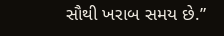સૌથી ખરાબ સમય છે.”